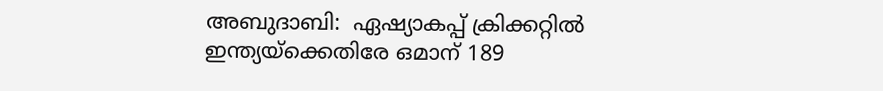അബുദാബി:  ഏഷ്യാകപ്പ് ക്രിക്കറ്റില്‍ ഇന്ത്യയ്‌ക്കെതിരേ ഒമാന് 189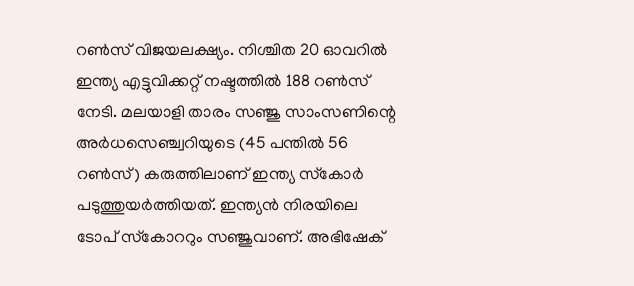റണ്‍സ് വിജയലക്ഷ്യം. നിശ്ചിത 20 ഓവറില്‍ ഇന്ത്യ എട്ടുവിക്കറ്റ് നഷ്ടത്തില്‍ 188 റണ്‍സ് നേടി. മലയാളി താരം സഞ്ജു സാംസണിന്റെ അര്‍ധസെഞ്ച്വറിയുടെ (45 പന്തില്‍ 56 റണ്‍സ്) കരുത്തിലാണ് ഇന്ത്യ സ്‌കോര്‍ പടുത്തുയര്‍ത്തിയത്. ഇന്ത്യന്‍ നിരയിലെ ടോപ് സ്‌കോററും സഞ്ജുവാണ്. അഭിഷേക്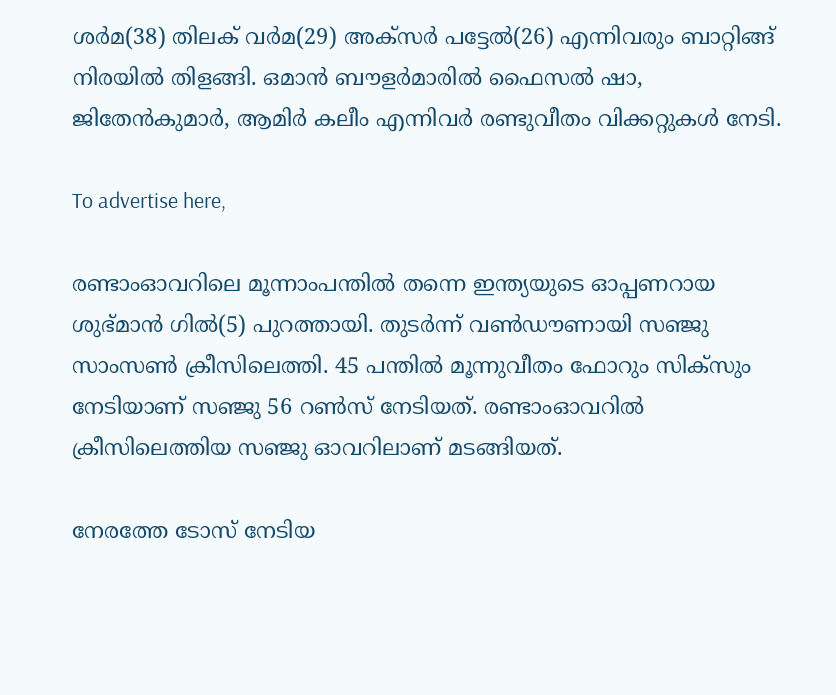ശര്‍മ(38) തിലക് വര്‍മ(29) അക്‌സര്‍ പട്ടേല്‍(26) എന്നിവരും ബാറ്റിങ്ങ് നിരയില്‍ തിളങ്ങി. ഒമാന്‍ ബൗളര്‍മാരില്‍ ഫൈസല്‍ ഷാ, ജിതേന്‍കുമാര്‍, ആമിര്‍ കലീം എന്നിവര്‍ രണ്ടുവീതം വിക്കറ്റുകള്‍ നേടി.

To advertise here,

രണ്ടാംഓവറിലെ മൂന്നാംപന്തില്‍ തന്നെ ഇന്ത്യയുടെ ഓപ്പണറായ ശുഭ്മാന്‍ ഗില്‍(5) പുറത്തായി. തുടര്‍ന്ന് വണ്‍ഡൗണായി സഞ്ജു സാംസണ്‍ ക്രീസിലെത്തി. 45 പന്തില്‍ മൂന്നുവീതം ഫോറും സിക്‌സും നേടിയാണ് സഞ്ജു 56 റണ്‍സ് നേടിയത്. രണ്ടാംഓവറില്‍ ക്രീസിലെത്തിയ സഞ്ജു ഓവറിലാണ് മടങ്ങിയത്.

നേരത്തേ ടോസ് നേടിയ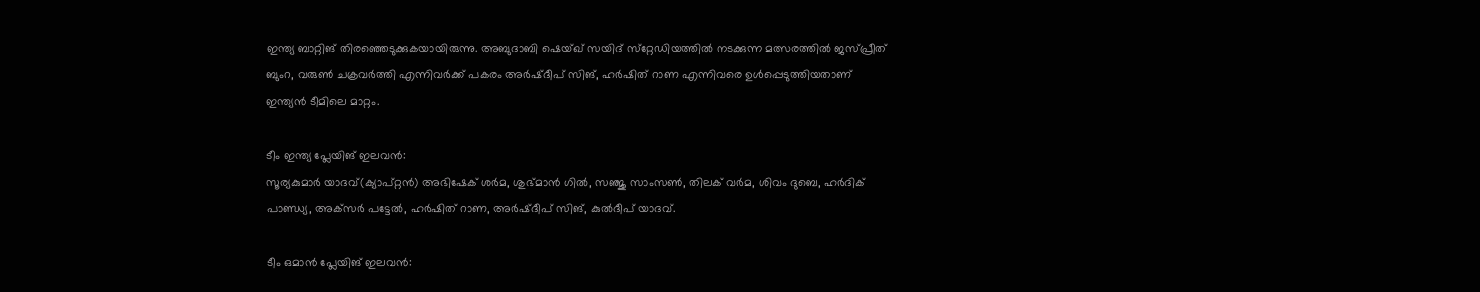ഇന്ത്യ ബാറ്റിങ് തിരഞ്ഞെടുക്കുകയായിരുന്നു. അബുദാബി ഷെയ്ഖ് സയിദ് സ്‌റ്റേഡിയത്തില്‍ നടക്കുന്ന മത്സരത്തില്‍ ജസ്പ്രീത് ബുംറ, വരുണ്‍ ചക്രവര്‍ത്തി എന്നിവര്‍ക്ക് പകരം അര്‍ഷ്ദീപ് സിങ്, ഹര്‍ഷിത് റാണ എന്നിവരെ ഉള്‍പ്പെടുത്തിയതാണ് ഇന്ത്യന്‍ ടീമിലെ മാറ്റം.

ടീം ഇന്ത്യ പ്ലേയിങ് ഇലവന്‍:
സൂര്യകുമാര്‍ യാദവ്(ക്യാപ്റ്റന്‍) അഭിഷേക് ശര്‍മ, ശുഭ്മാന്‍ ഗില്‍, സഞ്ജു സാംസണ്‍, തിലക് വര്‍മ, ശിവം ദുബെ, ഹര്‍ദിക് പാണ്ഡ്യ, അക്‌സര്‍ പട്ടേല്‍, ഹര്‍ഷിത് റാണ, അര്‍ഷ്ദീപ് സിങ്, കുല്‍ദീപ് യാദവ്.

ടീം ഒമാന്‍ പ്ലേയിങ് ഇലവന്‍: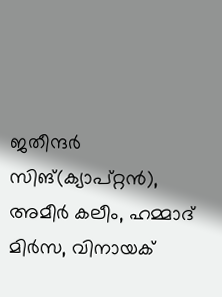ജതീന്ദര്‍ സിങ്(ക്യാപ്റ്റന്‍), അമീര്‍ കലീം, ഹമ്മാദ് മിര്‍സ, വിനായക്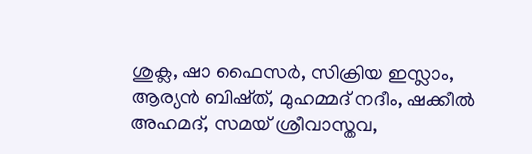ശുക്ല, ഷാ ഫൈസര്‍, സിക്രിയ ഇസ്ലാം, ആര്യന്‍ ബിഷ്ത്, മുഹമ്മദ് നദീം, ഷക്കീല്‍ അഹമദ്, സമയ് ശ്രീവാസ്തവ,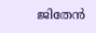ജിതേന്‍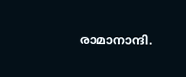രാമാനാന്ദി.